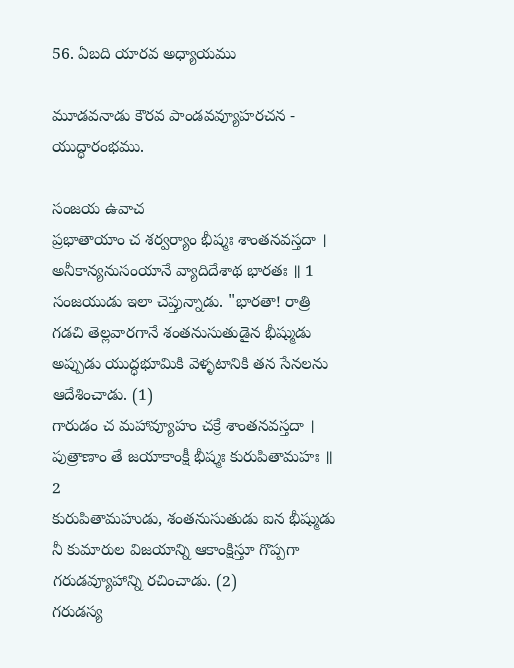56. ఏబది యారవ అధ్యాయము

మూడవనాడు కౌరవ పాండవవ్యూహరచన - యుద్ధారంభము.

సంజయ ఉవాచ
ప్రభాతాయాం చ శర్వర్యాం భీష్మః శాంతనవస్తదా ।
అనీకాన్యనుసంయానే వ్యాదిదేశాథ భారతః ॥ 1
సంజయుడు ఇలా చెప్తున్నాడు. "భారతా! రాత్రి గడచి తెల్లవారగానే శంతనుసుతుడైన భీష్ముడు అప్పుడు యుద్ధభూమికి వెళ్ళటానికి తన సేనలను ఆదేశించాడు. (1)
గారుడం చ మహావ్యూహం చక్రే శాంతనవస్తదా ।
పుత్రాణాం తే జయాకాంక్షీ భీష్మః కురుపితామహః ॥ 2
కురుపితామహుడు, శంతనుసుతుడు ఐన భీష్ముడు నీ కుమారుల విజయాన్ని ఆకాంక్షిస్తూ గొప్పగా గరుడవ్యూహాన్ని రచించాడు. (2)
గరుడస్య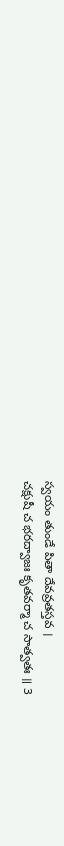స్వయం తుండే పితా దేవవ్రతస్తవ ।
చక్షుషీ చ భరద్వాజః కృతవర్మా చ సాత్వతః ॥ 3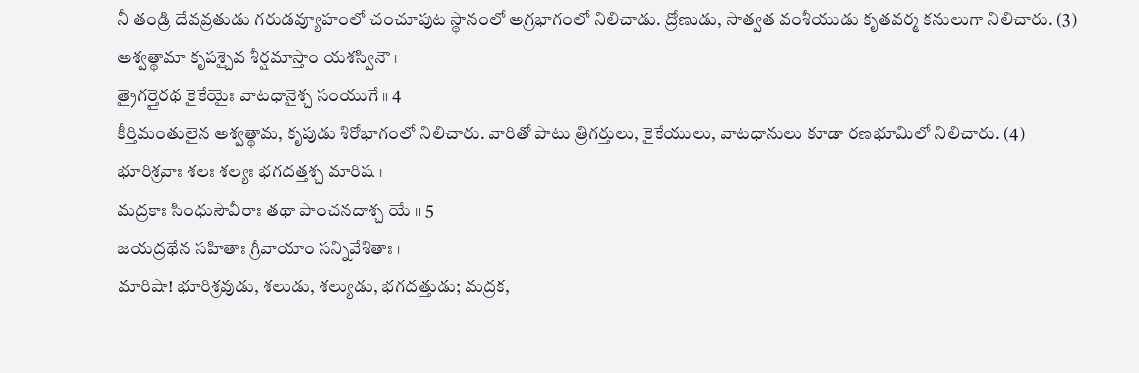నీ తండ్రి దేవవ్రతుడు గరుడవ్యూహంలో చంచూపుట స్థానంలో అగ్రభాగంలో నిలిచాడు. ద్రోణుడు, సాత్వత వంశీయుడు కృతవర్మ కనులుగా నిలిచారు. (3)
అశ్వత్థామా కృపశ్చైవ శీర్షమాస్తాం యశస్వినౌ ।
త్రైగర్తైరథ కైకేయైః వాటధానైశ్చ సంయుగే ॥ 4
కీర్తిమంతులైన అశ్వత్థామ, కృపుడు శిరోభాగంలో నిలిచారు. వారితో పాటు త్రిగర్తులు, కైకేయులు, వాటధానులు కూడా రణభూమిలో నిలిచారు. (4)
భూరిశ్రవాః శలః శల్యః భగదత్తశ్చ మారిష ।
మద్రకాః సింధుసౌవీరాః తథా పాంచనదాశ్చ యే ॥ 5
జయద్రథేన సహితాః గ్రీవాయాం సన్నివేశితాః ।
మారిషా! భూరిశ్రవుడు, శలుడు, శల్యుడు, భగదత్తుడు; మద్రక,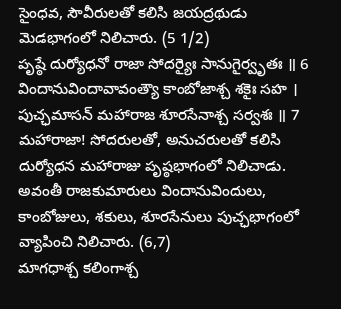సైంధవ, సౌవీరులతో కలిసి జయద్రథుడు మెడభాగంలో నిలిచారు. (5 1/2)
పృష్ఠే దుర్యోధనో రాజా సోదర్యైః సానుగైర్వృతః ॥ 6
విందానువిందావావంత్యౌ కాంబోజాశ్చ శకైః సహ ।
పుచ్ఛమాసన్ మహారాజ శూరసేనాశ్చ సర్వశః ॥ 7
మహారాజా! సోదరులతో, అనుచరులతో కలిసి దుర్యోధన మహారాజు పృష్ఠభాగంలో నిలిచాడు. అవంతీ రాజకుమారులు విందానువిందులు, కాంబోజులు, శకులు, శూరసేనులు పుచ్ఛభాగంలో వ్యాపించి నిలిచారు. (6,7)
మాగధాశ్చ కలింగాశ్చ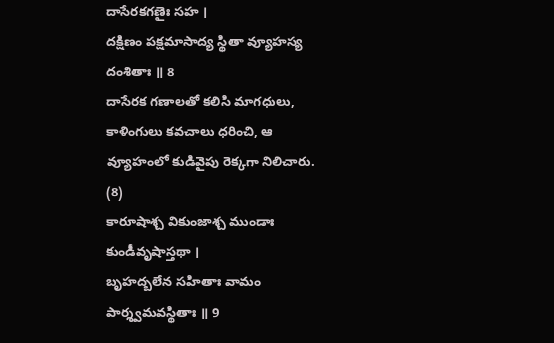దాసేరకగణైః సహ ।
దక్షిణం పక్షమాసాద్య స్థితా వ్యూహస్య దంశితాః ॥ 8
దాసేరక గణాలతో కలిసి మాగధులు, కాళింగులు కవచాలు ధరించి, ఆ వ్యూహంలో కుడివైపు రెక్కగా నిలిచారు. (8)
కారూషాశ్చ వికుంజాశ్చ ముండాః కుండీవృషాస్తథా ।
బృహద్బలేన సహితాః వామం పార్శ్వమవస్థితాః ॥ 9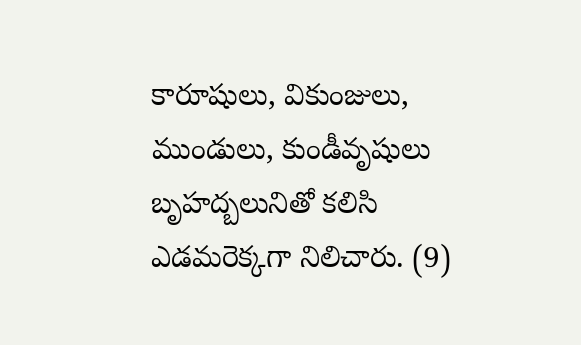కారూషులు, వికుంజులు, ముండులు, కుండీవృషులు బృహద్బలునితో కలిసి ఎడమరెక్కగా నిలిచారు. (9)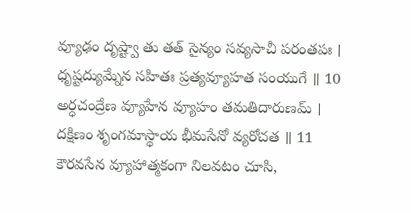వ్యూఢం దృష్ట్వా తు తత్ సైన్యం సవ్యసాచీ పరంతపః ।
ధృష్టద్యుమ్నేన సహితః ప్రత్యవ్యూహత సంయుగే ॥ 10
అర్ధచంద్రేణ వ్యూహేన వ్యూహం తమతిదారుణమ్ ।
దక్షిణం శృంగమాస్థాయ భీమసేనో వ్యరోచత ॥ 11
కౌరవసేన వ్యూహాత్మకంగా నిలవటం చూసి,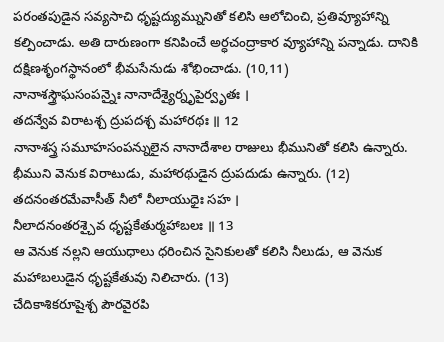పరంతపుడైన సవ్యసాచి ధృష్టద్యుమ్నునితో కలిసి ఆలోచించి, ప్రతివ్యూహాన్ని కల్పించాడు. అతి దారుణంగా కనిపించే అర్ధచంద్రాకార వ్యూహాన్ని పన్నాడు. దానికి దక్షిణశృంగస్థానంలో భీమసేనుడు శోభించాడు. (10,11)
నానాశస్త్రౌఘసంపన్నైః నానాదేశ్యైర్నృపైర్వృతః ।
తదన్వేవ విరాటశ్చ ద్రుపదశ్చ మహారథః ॥ 12
నానాశస్త్ర సమూహసంపన్నులైన నానాదేశాల రాజులు భీమునితో కలిసి ఉన్నారు. భీముని వెనుక విరాటుడు, మహారథుడైన ద్రుపదుడు ఉన్నారు. (12)
తదనంతరమేవాసీత్ నీలో నీలాయుధైః సహ ।
నీలాదనంతరశ్చైవ ధృష్టకేతుర్మహాబలః ॥ 13
ఆ వెనుక నల్లని ఆయుధాలు ధరించిన సైనికులతో కలిసి నీలుడు, ఆ వెనుక మహాబలుడైన ధృష్టకేతువు నిలిచారు. (13)
చేదికాశికరూషైశ్చ పౌరవైరపి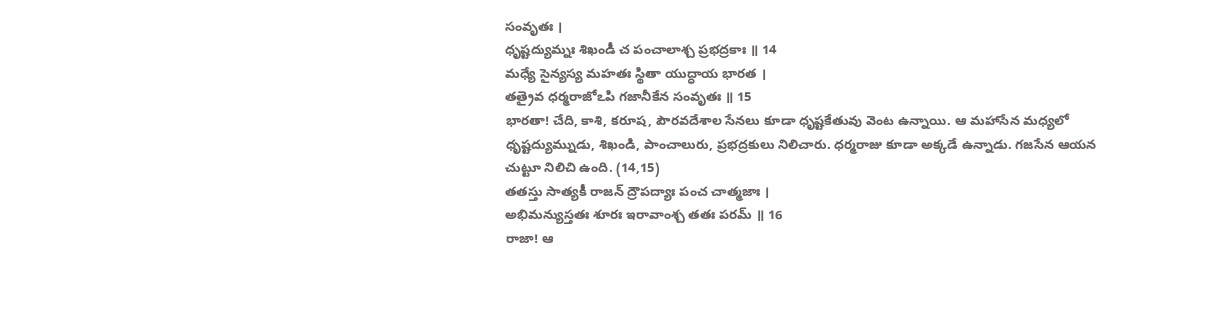సంవృతః ।
ధృష్టద్యుమ్నః శిఖండీ చ పంచాలాశ్చ ప్రభద్రకాః ॥ 14
మధ్యే సైన్యస్య మహతః స్థితా యుద్ధాయ భారత ।
తత్రైవ ధర్మరాజోఽపి గజానీకేన సంవృతః ॥ 15
భారతా! చేది, కాశి, కరూష, పౌరవదేశాల సేనలు కూడా ధృష్టకేతువు వెంట ఉన్నాయి. ఆ మహాసేన మధ్యలో ధృష్టద్యుమ్నుడు, శిఖండి, పాంచాలురు, ప్రభద్రకులు నిలిచారు. ధర్మరాజు కూడా అక్కడే ఉన్నాడు. గజసేన ఆయన చుట్టూ నిలిచి ఉంది. (14,15)
తతస్తు సాత్యకీ రాజన్ ద్రౌపద్యాః పంచ చాత్మజాః ।
అభిమన్యుస్తతః శూరః ఇరావాంశ్చ తతః పరమ్ ॥ 16
రాజా! ఆ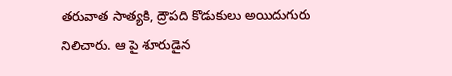తరువాత సాత్యకి, ద్రౌపది కొడుకులు అయిదుగురు నిలిచారు. ఆ పై శూరుడైన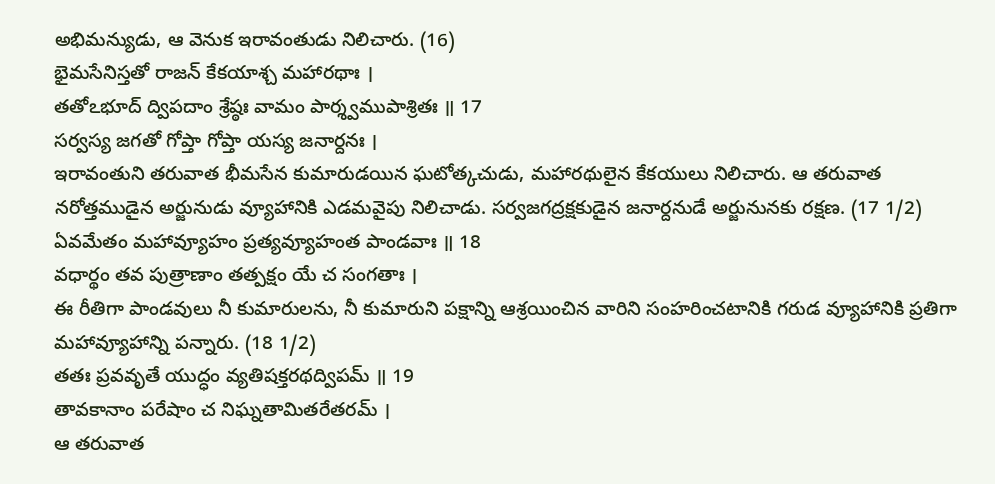అభిమన్యుడు, ఆ వెనుక ఇరావంతుడు నిలిచారు. (16)
భైమసేనిస్తతో రాజన్ కేకయాశ్చ మహారథాః ।
తతోఽభూద్ ద్విపదాం శ్రేష్ఠః వామం పార్శ్వముపాశ్రితః ॥ 17
సర్వస్య జగతో గోప్తా గోప్తా యస్య జనార్దనః ।
ఇరావంతుని తరువాత భీమసేన కుమారుడయిన ఘటోత్కచుడు, మహారథులైన కేకయులు నిలిచారు. ఆ తరువాత నరోత్తముడైన అర్జునుడు వ్యూహానికి ఎడమవైపు నిలిచాడు. సర్వజగద్రక్షకుడైన జనార్దనుడే అర్జునునకు రక్షణ. (17 1/2)
ఏవమేతం మహావ్యూహం ప్రత్యవ్యూహంత పాండవాః ॥ 18
వధార్థం తవ పుత్రాణాం తత్పక్షం యే చ సంగతాః ।
ఈ రీతిగా పాండవులు నీ కుమారులను, నీ కుమారుని పక్షాన్ని ఆశ్రయించిన వారిని సంహరించటానికి గరుడ వ్యూహానికి ప్రతిగా మహావ్యూహాన్ని పన్నారు. (18 1/2)
తతః ప్రవవృతే యుద్ధం వ్యతిషక్తరథద్విపమ్ ॥ 19
తావకానాం పరేషాం చ నిఘ్నతామితరేతరమ్ ।
ఆ తరువాత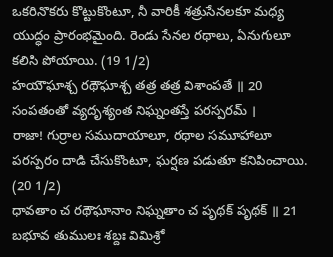ఒకరినొకరు కొట్టుకొంటూ, నీ వారికీ శత్రుసేనలకూ మధ్య యుద్ధం ప్రారంభమైంది. రెండు సేనల రథాలు, ఏనుగులూ కలిసి పోయాయి. (19 1/2)
హయౌఘాశ్చ రథౌఘాశ్చ తత్ర తత్ర విశాంపతే ॥ 20
సంపతంతో వ్యదృశ్యంత నిఘ్నంతస్తే పరస్పరమ్ ।
రాజా! గుర్రాల సముదాయాలూ, రథాల సమూహాలూ పరస్పరం దాడి చేసుకొంటూ, ఘర్షణ పడుతూ కనిపించాయి. (20 1/2)
ధావతాం చ రథౌఘానాం నిఘ్నతాం చ పృథక్ పృథక్ ॥ 21
బభూవ తుములః శబ్దః విమిశ్రో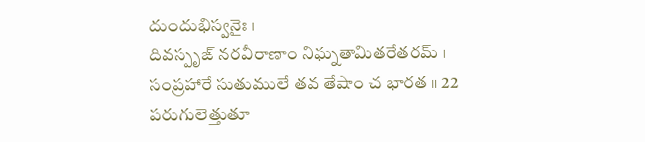దుందుభిస్వనైః ।
దివస్పృఙ్ నరవీరాణాం నిఘ్నతామితరేతరమ్ ।
సంప్రహారే సుతుములే తవ తేషాం చ భారత ॥ 22
పరుగులెత్తుతూ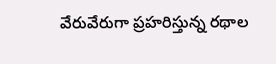వేరువేరుగా ప్రహరిస్తున్న రథాల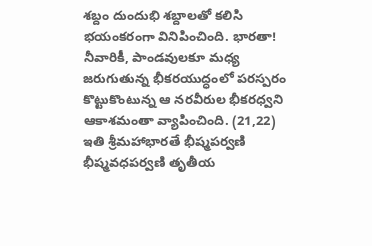శబ్దం దుందుభి శబ్దాలతో కలిసి భయంకరంగా వినిపించింది. భారతా! నీవారికీ, పాండవులకూ మధ్య జరుగుతున్న భీకరయుద్ధంలో పరస్పరం కొట్టుకొంటున్న ఆ నరవీరుల భీకరధ్వని ఆకాశమంతా వ్యాపించింది. (21,22)
ఇతి శ్రీమహాభారతే భీష్మపర్వణి భీష్మవధపర్వణి తృతీయ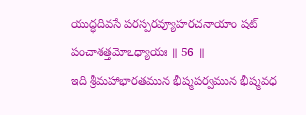యుద్ధదివసే పరస్పరవ్యూహరచనాయాం షట్ పంచాశత్తమోఽధ్యాయః ॥ 56 ॥
ఇది శ్రీమహాభారతమున భీష్మపర్వమున భీష్మవధ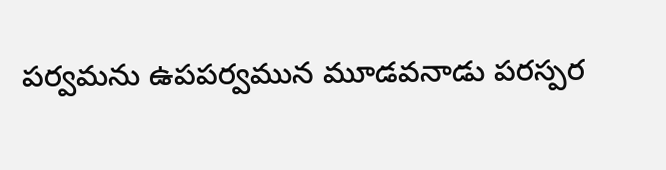పర్వమను ఉపపర్వమున మూడవనాడు పరస్పర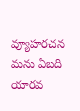వ్యూహరచన మను ఏబది యారవ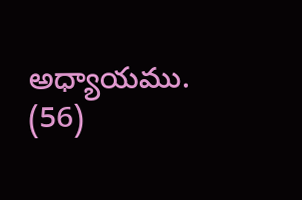అధ్యాయము. (56)